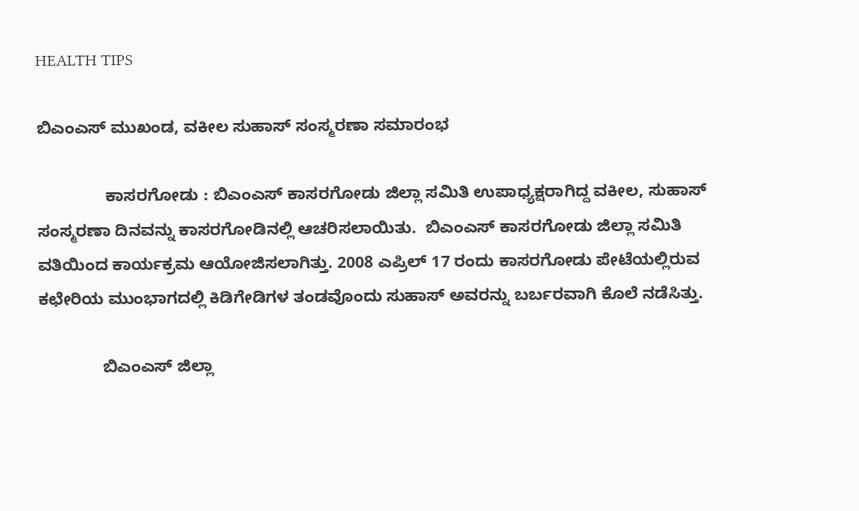HEALTH TIPS

ಬಿಎಂಎಸ್ ಮುಖಂಡ, ವಕೀಲ ಸುಹಾಸ್ ಸಂಸ್ಮರಣಾ ಸಮಾರಂಭ

               ಕಾಸರಗೋಡು : ಬಿಎಂಎಸ್ ಕಾಸರಗೋಡು ಜಿಲ್ಲಾ ಸಮಿತಿ ಉಪಾಧ್ಯಕ್ಷರಾಗಿದ್ದ ವಕೀಲ, ಸುಹಾಸ್ ಸಂಸ್ಮರಣಾ ದಿನವನ್ನು ಕಾಸರಗೋಡಿನಲ್ಲಿ ಆಚರಿಸಲಾಯಿತು.  ಬಿಎಂಎಸ್ ಕಾಸರಗೋಡು ಜಿಲ್ಲಾ ಸಮಿತಿ ವತಿಯಿಂದ ಕಾರ್ಯಕ್ರಮ ಆಯೋಜಿಸಲಾಗಿತ್ತು. 2008 ಎಪ್ರಿಲ್ 17 ರಂದು ಕಾಸರಗೋಡು ಪೇಟೆಯಲ್ಲಿರುವ ಕಛೇರಿಯ ಮುಂಭಾಗದಲ್ಲಿ ಕಿಡಿಗೇಡಿಗಳ ತಂಡವೊಂದು ಸುಹಾಸ್ ಅವರನ್ನು ಬರ್ಬರವಾಗಿ ಕೊಲೆ ನಡೆಸಿತ್ತು.

              ಬಿಎಂಎಸ್ ಜಿಲ್ಲಾ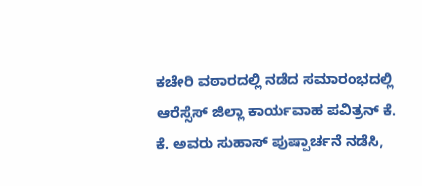ಕಚೇರಿ ವಠಾರದಲ್ಲಿ ನಡೆದ ಸಮಾರಂಭದಲ್ಲಿ ಆರೆಸ್ಸೆಸ್ ಜಿಲ್ಲಾ ಕಾರ್ಯವಾಹ ಪವಿತ್ರನ್ ಕೆ. ಕೆ. ಅವರು ಸುಹಾಸ್ ಪುಷ್ಪಾರ್ಚನೆ ನಡೆಸಿ,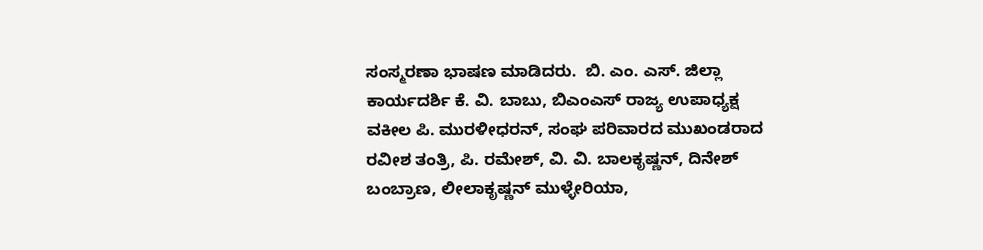ಸಂಸ್ಮರಣಾ ಭಾಷಣ ಮಾಡಿದರು.  ಬಿ. ಎಂ. ಎಸ್. ಜಿಲ್ಲಾ ಕಾರ್ಯದರ್ಶಿ ಕೆ. ವಿ. ಬಾಬು, ಬಿಎಂಎಸ್ ರಾಜ್ಯ ಉಪಾಧ್ಯಕ್ಷ ವಕೀಲ ಪಿ. ಮುರಳೀಧರನ್, ಸಂಘ ಪರಿವಾರದ ಮುಖಂಡರಾದ ರವೀಶ ತಂತ್ರಿ, ಪಿ. ರಮೇಶ್, ವಿ. ವಿ. ಬಾಲಕೃಷ್ಣನ್, ದಿನೇಶ್ ಬಂಬ್ರಾಣ, ಲೀಲಾಕೃಷ್ಣನ್ ಮುಳ್ಳೇರಿಯಾ,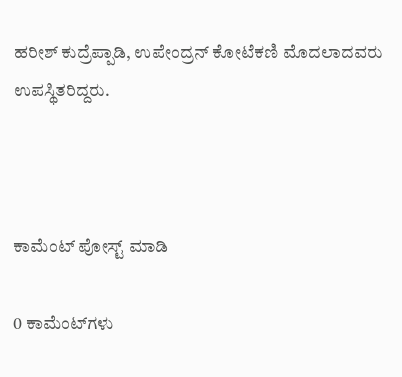ಹರೀಶ್ ಕುದ್ರೆಪ್ಪಾಡಿ, ಉಪೇಂದ್ರನ್ ಕೋಟೆಕಣಿ ಮೊದಲಾದವರು ಉಪಸ್ಥಿತರಿದ್ದರು.



ಕಾಮೆಂಟ್‌‌ ಪೋಸ್ಟ್‌ ಮಾಡಿ

0 ಕಾಮೆಂಟ್‌ಗಳು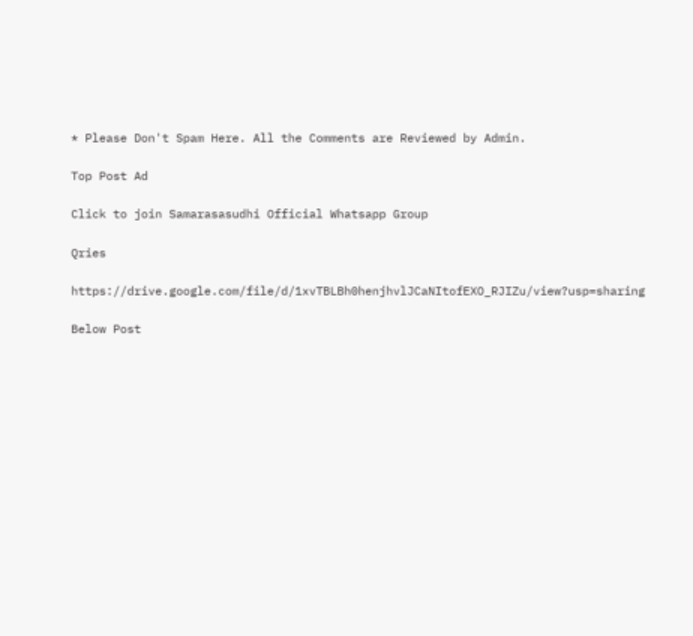* Please Don't Spam Here. All the Comments are Reviewed by Admin.

Top Post Ad

Click to join Samarasasudhi Official Whatsapp Group

Qries

https://drive.google.com/file/d/1xvTBLBh0henjhvlJCaNItofEXO_RJIZu/view?usp=sharing

Below Post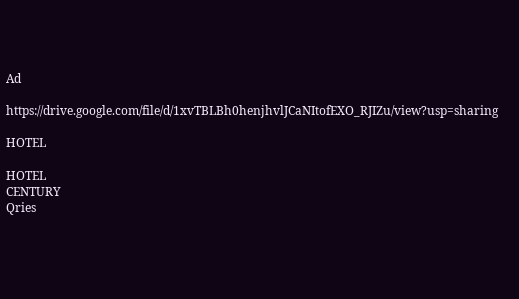Ad

https://drive.google.com/file/d/1xvTBLBh0henjhvlJCaNItofEXO_RJIZu/view?usp=sharing

HOTEL

HOTEL
CENTURY
Qries